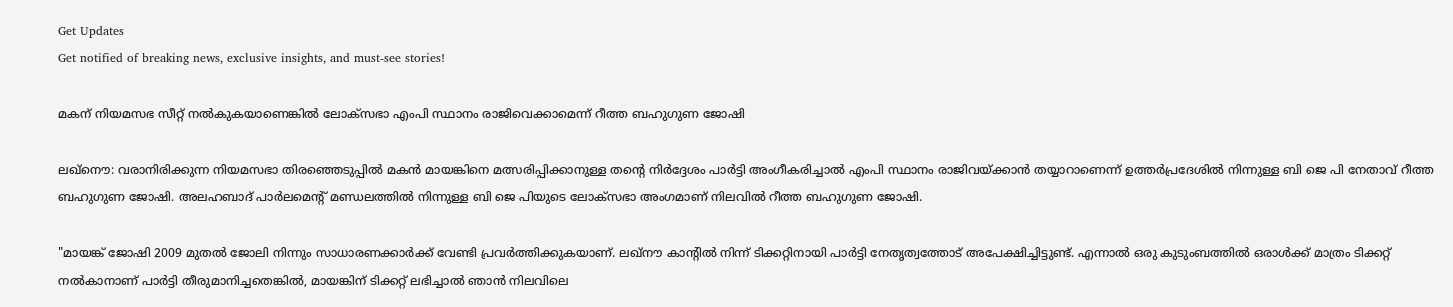Get Updates
Get notified of breaking news, exclusive insights, and must-see stories!

മകന് നിയമസഭ സീറ്റ് നല്‍കുകയാണെങ്കില്‍ ലോക്സഭാ എംപി സ്ഥാനം രാജിവെക്കാമെന്ന് റീത്ത ബഹുഗുണ ജോഷി

ലഖ്നൌ: വരാനിരിക്കുന്ന നിയമസഭാ തിരഞ്ഞെടുപ്പിൽ മകൻ മായങ്കിനെ മത്സരിപ്പിക്കാനുള്ള തന്റെ നിർദ്ദേശം പാർട്ടി അംഗീകരിച്ചാൽ എംപി സ്ഥാനം രാജിവയ്ക്കാൻ തയ്യാറാണെന്ന് ഉത്തർപ്രദേശില്‍ നിന്നുള്ള ബി ജെ പി നേതാവ് റീത്ത ബഹുഗുണ ജോഷി. അലഹബാദ് പാർലമെന്റ് മണ്ഡലത്തിൽ നിന്നുള്ള ബി ജെ പിയുടെ ലോക്സഭാ അംഗമാണ് നിലവില്‍ റീത്ത ബഹുഗുണ ജോഷി.

"മായങ്ക് ജോഷി 2009 മുതൽ ജോലി നിന്നും സാധാരണക്കാർക്ക് വേണ്ടി പ്രവർത്തിക്കുകയാണ്. ലഖ്‌നൗ കാന്റിൽ നിന്ന് ടിക്കറ്റിനായി പാർട്ടി നേതൃത്വത്തോട് അപേക്ഷിച്ചിട്ടുണ്ട്. എന്നാൽ ഒരു കുടുംബത്തിൽ ഒരാൾക്ക് മാത്രം ടിക്കറ്റ് നൽകാനാണ് പാർട്ടി തീരുമാനിച്ചതെങ്കിൽ, മായങ്കിന് ടിക്കറ്റ് ലഭിച്ചാൽ ഞാൻ നിലവിലെ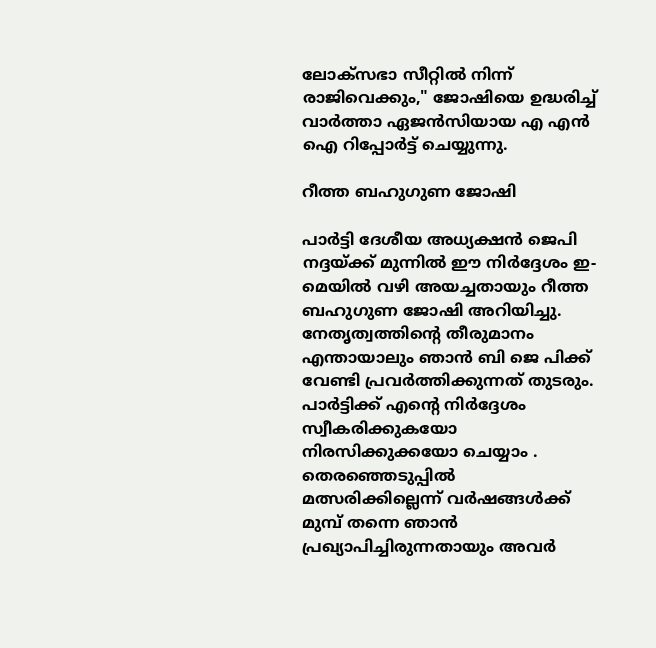ലോക്‌സഭാ സീറ്റിൽ നിന്ന് രാജിവെക്കും," ജോഷിയെ ഉദ്ധരിച്ച് വാർത്താ ഏജന്‍സിയായ എ എന്‍ ഐ റിപ്പോർട്ട് ചെയ്യുന്നു.

റീത്ത ബഹുഗുണ ജോഷി

പാർട്ടി ദേശീയ അധ്യക്ഷൻ ജെപി നദ്ദയ്ക്ക് മുന്നില്‍ ഈ നിർദ്ദേശം ഇ-മെയില്‍ വഴി അയച്ചതായും റീത്ത ബഹുഗുണ ജോഷി അറിയിച്ചു. നേതൃത്വത്തിന്റെ തീരുമാനം എന്തായാലും ഞാൻ ബി ജെ പിക്ക് വേണ്ടി പ്രവർത്തിക്കുന്നത് തുടരും. പാർട്ടിക്ക് എന്റെ നിർദ്ദേശം സ്വീകരിക്കുകയോ നിരസിക്കുക്കയോ ചെയ്യാം . തെരഞ്ഞെടുപ്പിൽ മത്സരിക്കില്ലെന്ന് വർഷങ്ങൾക്ക് മുമ്പ് തന്നെ ഞാൻ പ്രഖ്യാപിച്ചിരുന്നതായും അവർ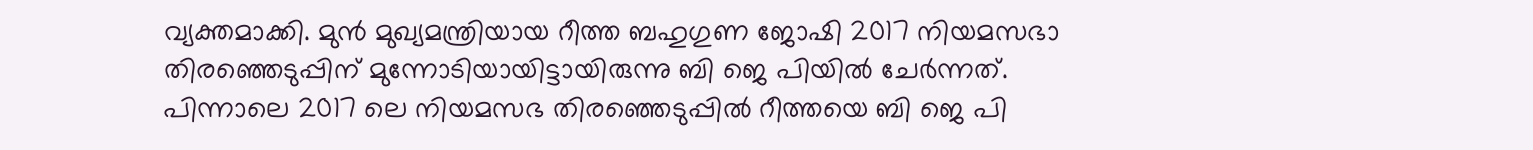വ്യക്തമാക്കി. മുന്‍ മുഖ്യമന്ത്രിയായ റീത്ത ബഹുഗുണ ജോഷി 2017 നിയമസഭാ തിരഞ്ഞെടുപ്പിന് മുന്നോടിയായിട്ടായിരുന്നു ബി ജെ പിയില്‍ ചേർന്നത്. പിന്നാലെ 2017 ലെ നിയമസഭ തിരഞ്ഞെടുപ്പില്‍ റീത്തയെ ബി ജെ പി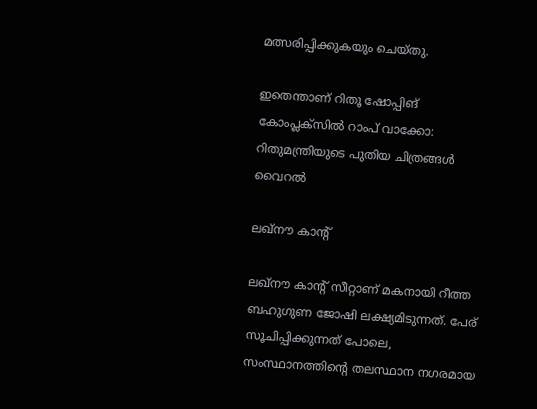മത്സരിപ്പിക്കുകയും ചെയ്തു.

ഇതെന്താണ് റിതൂ ഷോപ്പിങ് കോംപ്ലക്സില്‍ റാംപ് വാക്കോ: റിതുമന്ത്രിയുടെ പുതിയ ചിത്രങ്ങള്‍ വൈറല്‍

ലഖ്‌നൗ കാന്റ്

ലഖ്‌നൗ കാന്റ് സീറ്റാണ് മകനായി റീത്ത ബഹുഗുണ ജോഷി ലക്ഷ്യമിടുന്നത്. പേര് സൂചിപ്പിക്കുന്നത് പോലെ, സംസ്ഥാനത്തിന്റെ തലസ്ഥാന നഗരമായ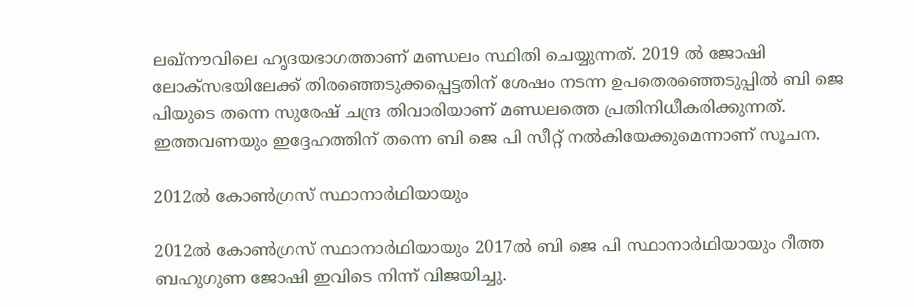ലഖ്‌നൗവിലെ ഹൃദയഭാഗത്താണ് മണ്ഡലം സ്ഥിതി ചെയ്യുന്നത്. 2019 ൽ ജോഷി ലോക്‌സഭയിലേക്ക് തിരഞ്ഞെടുക്കപ്പെട്ടതിന് ശേഷം നടന്ന ഉപതെരഞ്ഞെടുപ്പിൽ ബി ജെ പിയുടെ തന്നെ സുരേഷ് ചന്ദ്ര തിവാരിയാണ് മണ്ഡലത്തെ പ്രതിനിധീകരിക്കുന്നത്. ഇത്തവണയും ഇദ്ദേഹത്തിന് തന്നെ ബി ജെ പി സീറ്റ് നല്‍കിയേക്കുമെന്നാണ് സൂചന.

2012ൽ കോൺഗ്രസ് സ്ഥാനാർഥിയായും

2012ൽ കോൺഗ്രസ് സ്ഥാനാർഥിയായും 2017ൽ ബി ജെ പി സ്ഥാനാർഥിയായും റീത്ത ബഹുഗുണ ജോഷി ഇവിടെ നിന്ന് വിജയിച്ചു.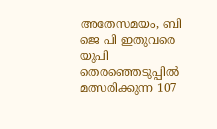അതേസമയം, ബി ജെ പി ഇതുവരെ യുപി തെരഞ്ഞെടുപ്പില്‍ മത്സരിക്കുന്ന 107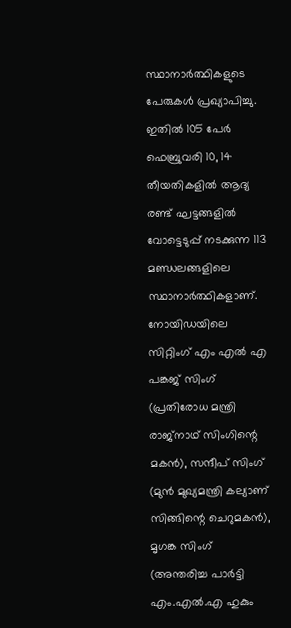സ്ഥാനാർത്ഥികളുടെ പേരുകൾ പ്രഖ്യാപിച്ചു. ഇതില്‍ 105 പേർ ഫെബ്രുവരി 10, 14 തീയതികളിൽ ആദ്യ രണ്ട് ഘട്ടങ്ങളിൽ വോട്ടെടുപ്പ് നടക്കുന്ന 113 മണ്ഡലങ്ങളിലെ സ്ഥാനാർത്ഥികളാണ്. നോയിഡയിലെ സിറ്റിംഗ് എം എൽ എ പങ്കജ് സിംഗ് (പ്രതിരോധ മന്ത്രി രാജ്‌നാഥ് സിംഗിന്റെ മകൻ), സന്ദീപ് സിംഗ് (മുൻ മുഖ്യമന്ത്രി കല്യാണ് സിങ്ങിന്റെ ചെറുമകൻ), മൃഗങ്ക സിംഗ് (അന്തരിച്ച പാർട്ടി എം.എൽ.എ ഹുകും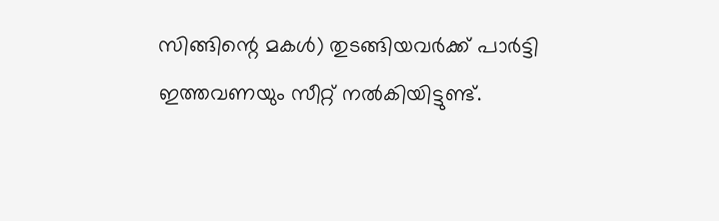സിങ്ങിന്റെ മകൾ) തുടങ്ങിയവർക്ക് പാർട്ടി ഇത്തവണയും സീറ്റ് നല്‍കിയിട്ടുണ്ട്.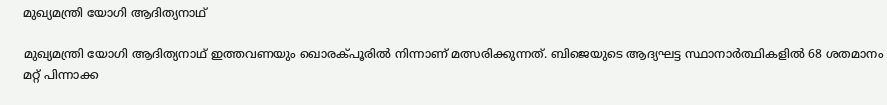മുഖ്യമന്ത്രി യോഗി ആദിത്യനാഥ്

മുഖ്യമന്ത്രി യോഗി ആദിത്യനാഥ് ഇത്തവണയും ഖൊരക്പൂരില്‍ നിന്നാണ് മത്സരിക്കുന്നത്. ബിജെയുടെ ആദ്യഘട്ട സ്ഥാനാർത്ഥികളില്‍ 68 ശതമാനം മറ്റ് പിന്നാക്ക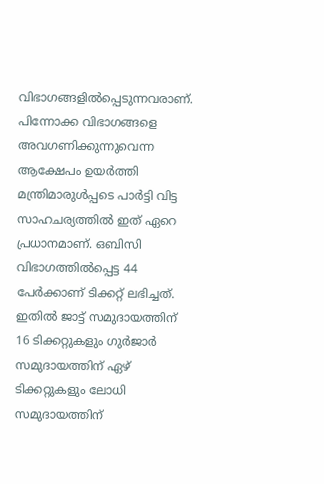വിഭാഗങ്ങളില്‍പ്പെടുന്നവരാണ്. പിന്നോക്ക വിഭാഗങ്ങളെ അവഗണിക്കുന്നുവെന്ന ആക്ഷേപം ഉയർത്തി മന്ത്രിമാരുള്‍പ്പടെ പാർട്ടി വിട്ട സാഹചര്യത്തില്‍ ഇത് ഏറെ പ്രധാനമാണ്. ഒബിസി വിഭാഗത്തിൽപ്പെട്ട 44 പേർക്കാണ് ടിക്കറ്റ് ലഭിച്ചത്. ഇതിൽ ജാട്ട് സമുദായത്തിന് 16 ടിക്കറ്റുകളും ഗുർജാർ സമുദായത്തിന് ഏഴ് ടിക്കറ്റുകളും ലോധി സമുദായത്തിന്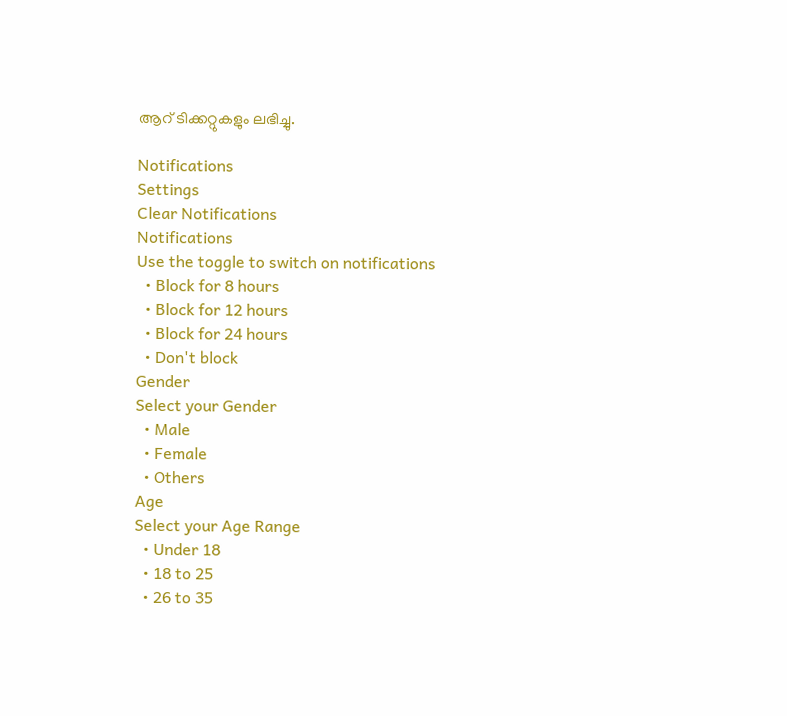ആറ് ടിക്കറ്റുകളും ലഭിച്ചു.

Notifications
Settings
Clear Notifications
Notifications
Use the toggle to switch on notifications
  • Block for 8 hours
  • Block for 12 hours
  • Block for 24 hours
  • Don't block
Gender
Select your Gender
  • Male
  • Female
  • Others
Age
Select your Age Range
  • Under 18
  • 18 to 25
  • 26 to 35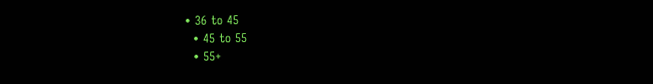• 36 to 45
  • 45 to 55
  • 55+